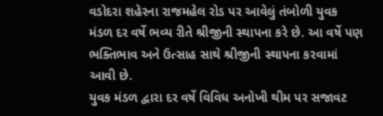વડોદરા શહેરના રાજમહેલ રોડ પર આવેલું તંબોળી યુવક મંડળ દર વર્ષે ભવ્ય રીતે શ્રીજીની સ્થાપના કરે છે. આ વર્ષે પણ ભક્તિભાવ અને ઉત્સાહ સાથે શ્રીજીની સ્થાપના કરવામાં આવી છે.
યુવક મંડળ દ્વારા દર વર્ષે વિવિધ અનોખી થીમ પર સજાવટ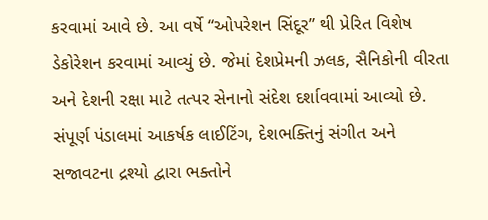કરવામાં આવે છે. આ વર્ષે “ઓપરેશન સિંદૂર” થી પ્રેરિત વિશેષ ડેકોરેશન કરવામાં આવ્યું છે. જેમાં દેશપ્રેમની ઝલક, સૈનિકોની વીરતા અને દેશની રક્ષા માટે તત્પર સેનાનો સંદેશ દર્શાવવામાં આવ્યો છે.
સંપૂર્ણ પંડાલમાં આકર્ષક લાઈટિંગ, દેશભક્તિનું સંગીત અને સજાવટના દ્રશ્યો દ્વારા ભક્તોને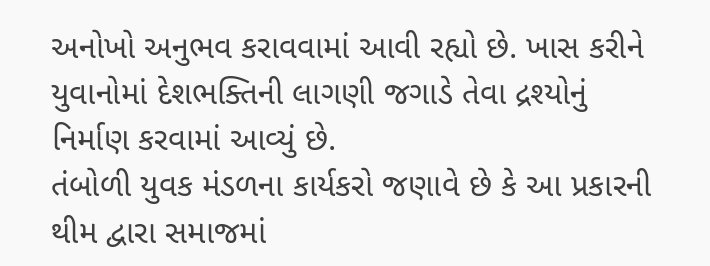અનોખો અનુભવ કરાવવામાં આવી રહ્યો છે. ખાસ કરીને યુવાનોમાં દેશભક્તિની લાગણી જગાડે તેવા દ્રશ્યોનું નિર્માણ કરવામાં આવ્યું છે.
તંબોળી યુવક મંડળના કાર્યકરો જણાવે છે કે આ પ્રકારની થીમ દ્વારા સમાજમાં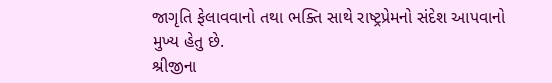જાગૃતિ ફેલાવવાનો તથા ભક્તિ સાથે રાષ્ટ્રપ્રેમનો સંદેશ આપવાનો મુખ્ય હેતુ છે.
શ્રીજીના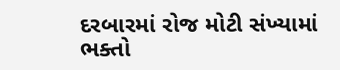દરબારમાં રોજ મોટી સંખ્યામાં ભક્તો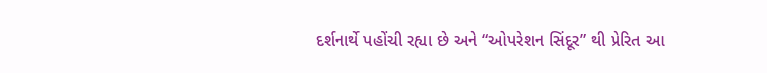દર્શનાર્થે પહોંચી રહ્યા છે અને “ઓપરેશન સિંદૂર” થી પ્રેરિત આ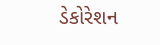ડેકોરેશન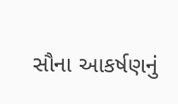સૌના આકર્ષણનું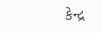કેન્દ્ર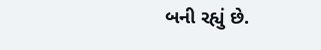બની રહ્યું છે.